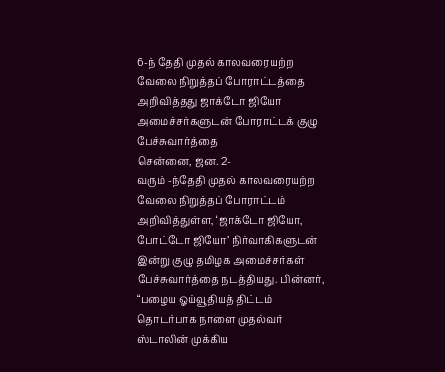6-ந் தேதி முதல் காலவரையற்ற வேலை நிறுத்தப் போராட்டத்தை அறிவித்தது ஜாக்டோ ஜியோ
அமைச்சர்களுடன் போராட்டக் குழு பேச்சுவார்த்தை
சென்னை, ஜன. 2-
வரும் -ந்தேதி முதல் காலவரையற்ற வேலை நிறுத்தப் போராட்டம் அறிவித்துள்ள, ‘ஜாக்டோ ஜியோ, போட்டோ ஜியோ’ நிர்வாகிகளுடன் இன்று குழு தமிழக அமைச்சர்கள் பேச்சுவார்த்தை நடத்தியது. பின்னர், “பழைய ஓய்வூதியத் திட்டம் தொடர்பாக நாளை முதல்வர் ஸ்டாலின் முக்கிய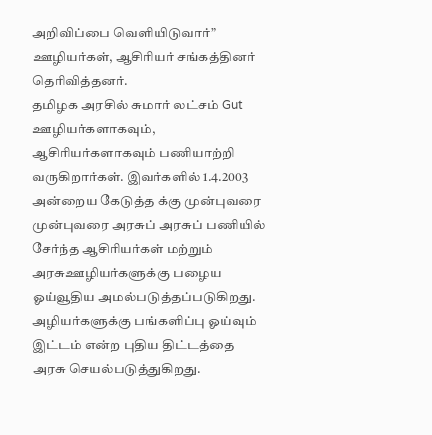அறிவிப்பை வெளியிடுவார்” ஊழியர்கள், ஆசிரியர் சங்கத்தினர் தெரிவித்தனர்.
தமிழக அரசில் சுமார் லட்சம் Gut ஊழியர்களாகவும், ஆசிரியர்களாகவும் பணியாற்றி வருகிறார்கள். இவர்களில் 1.4.2003 அன்றைய கேடுத்த க்கு முன்புவரை முன்புவரை அரசுப் அரசுப் பணியில் சேர்ந்த ஆசிரியர்கள் மற்றும் அரசுஊழியர்களுக்கு பழைய ஓய்வூதிய அமல்படுத்தப்படுகிறது. அழியர்களுக்கு பங்களிப்பு ஓய்வும் இட்டம் என்ற புதிய திட்டத்தை அரசு செயல்படுத்துகிறது.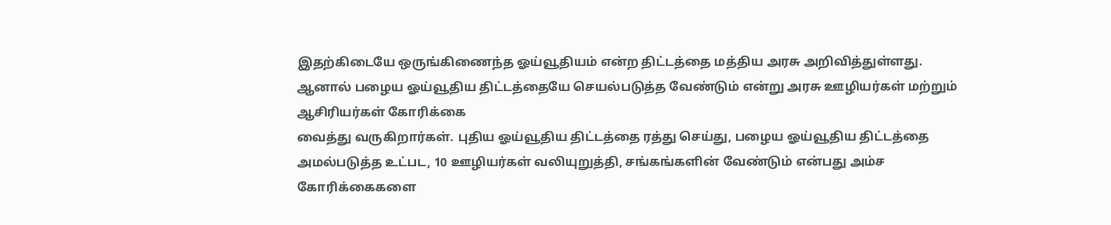இதற்கிடையே ஒருங்கிணைந்த ஓய்வூதியம் என்ற திட்டத்தை மத்திய அரசு அறிவித்துள்ளது. ஆனால் பழைய ஓய்வூதிய திட்டத்தையே செயல்படுத்த வேண்டும் என்று அரசு ஊழியர்கள் மற்றும் ஆசிரியர்கள் கோரிக்கை
வைத்து வருகிறார்கள். புதிய ஓய்வூதிய திட்டத்தை ரத்து செய்து, பழைய ஓய்வூதிய திட்டத்தை
அமல்படுத்த உட்பட, 10 ஊழியர்கள் வலியுறுத்தி, சங்கங்களின் வேண்டும் என்பது அம்ச கோரிக்கைகளை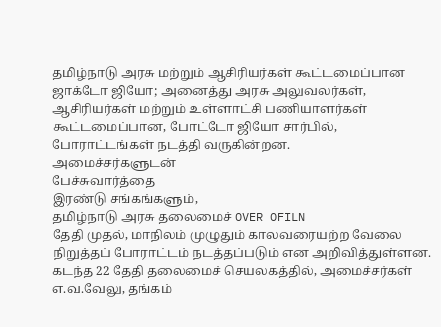தமிழ்நாடு அரசு மற்றும் ஆசிரியர்கள் கூட்டமைப்பான ஜாக்டோ ஜியோ; அனைத்து அரசு அலுவலர்கள், ஆசிரியர்கள் மற்றும் உள்ளாட்சி பணியாளர்கள் கூட்டமைப்பான, போட்டோ ஜியோ சார்பில், போராட்டங்கள் நடத்தி வருகின்றன.
அமைச்சர்களுடன்
பேச்சுவார்த்தை
இரண்டு சங்கங்களும்,
தமிழ்நாடு அரசு தலைமைச் OVER OFILN
தேதி முதல், மாநிலம் முழுதும் காலவரையற்ற வேலை நிறுத்தப் போராட்டம் நடத்தப்படும் என அறிவித்துள்ளன. கடந்த 22 தேதி தலைமைச் செயலகத்தில், அமைச்சர்கள் எ.வ.வேலு, தங்கம்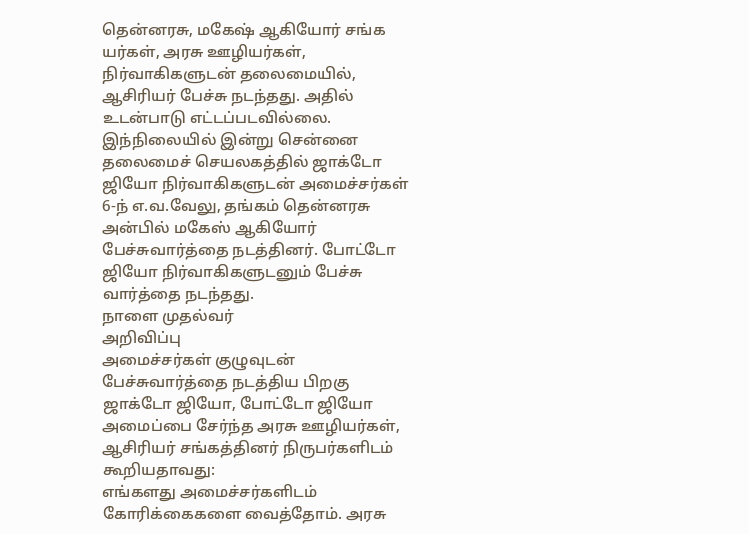தென்னரசு, மகேஷ் ஆகியோர் சங்க யர்கள், அரசு ஊழியர்கள், நிர்வாகிகளுடன் தலைமையில், ஆசிரியர் பேச்சு நடந்தது. அதில் உடன்பாடு எட்டப்படவில்லை.
இந்நிலையில் இன்று சென்னை தலைமைச் செயலகத்தில் ஜாக்டோ ஜியோ நிர்வாகிகளுடன் அமைச்சர்கள் 6-ந் எ.வ.வேலு, தங்கம் தென்னரசு
அன்பில் மகேஸ் ஆகியோர் பேச்சுவார்த்தை நடத்தினர். போட்டோ ஜியோ நிர்வாகிகளுடனும் பேச்சு வார்த்தை நடந்தது.
நாளை முதல்வர்
அறிவிப்பு
அமைச்சர்கள் குழுவுடன் பேச்சுவார்த்தை நடத்திய பிறகு ஜாக்டோ ஜியோ, போட்டோ ஜியோ அமைப்பை சேர்ந்த அரசு ஊழியர்கள், ஆசிரியர் சங்கத்தினர் நிருபர்களிடம் கூறியதாவது:
எங்களது அமைச்சர்களிடம் கோரிக்கைகளை வைத்தோம். அரசு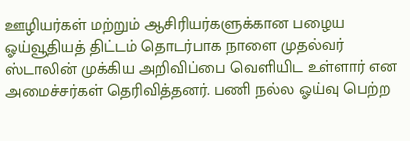ஊழியர்கள் மற்றும் ஆசிரியர்களுக்கான பழைய ஓய்வூதியத் திட்டம் தொடர்பாக நாளை முதல்வர் ஸ்டாலின் முக்கிய அறிவிப்பை வெளியிட உள்ளார் என அமைச்சர்கள் தெரிவித்தனர். பணி நல்ல ஓய்வு பெற்ற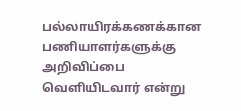பல்லாயிரக்கணக்கான பணியாளர்களுக்கு அறிவிப்பை வெளியிடவார் என்று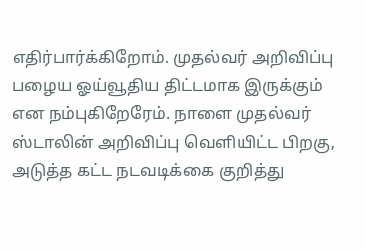எதிர்பார்க்கிறோம். முதல்வர் அறிவிப்பு பழைய ஓய்வூதிய திட்டமாக இருக்கும் என நம்புகிறேரேம். நாளை முதல்வர் ஸ்டாலின் அறிவிப்பு வெளியிட்ட பிறகு, அடுத்த கட்ட நடவடிக்கை குறித்து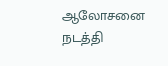ஆலோசனை
நடத்தி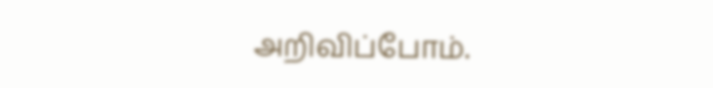அறிவிப்போம்.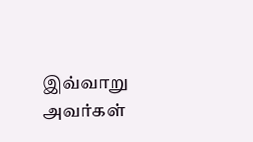இவ்வாறு அவர்கள்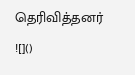தெரிவித்தனர்
![]()